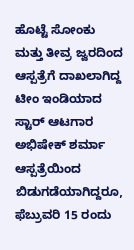ಹೊಟ್ಟೆ ಸೋಂಕು ಮತ್ತು ತೀವ್ರ ಜ್ವರದಿಂದ ಆಸ್ಪತ್ರೆಗೆ ದಾಖಲಾಗಿದ್ದ ಟೀಂ ಇಂಡಿಯಾದ ಸ್ಟಾರ್ ಆಟಗಾರ ಅಭಿಷೇಕ್ ಶರ್ಮಾ ಆಸ್ಪತ್ರೆಯಿಂದ ಬಿಡುಗಡೆಯಾಗಿದ್ದರೂ, ಫೆಬ್ರುವರಿ 15 ರಂದು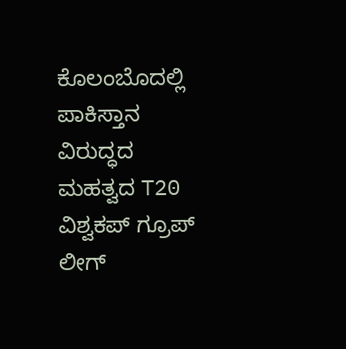ಕೊಲಂಬೊದಲ್ಲಿ ಪಾಕಿಸ್ತಾನ ವಿರುದ್ಧದ ಮಹತ್ವದ T20 ವಿಶ್ವಕಪ್ ಗ್ರೂಪ್ ಲೀಗ್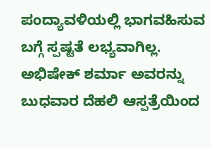ಪಂದ್ಯಾವಳಿಯಲ್ಲಿ ಭಾಗವಹಿಸುವ ಬಗ್ಗೆ ಸ್ಪಷ್ಟತೆ ಲಭ್ಯವಾಗಿಲ್ಲ. ಅಭಿಷೇಕ್ ಶರ್ಮಾ ಅವರನ್ನು ಬುಧವಾರ ದೆಹಲಿ ಆಸ್ಪತ್ರೆಯಿಂದ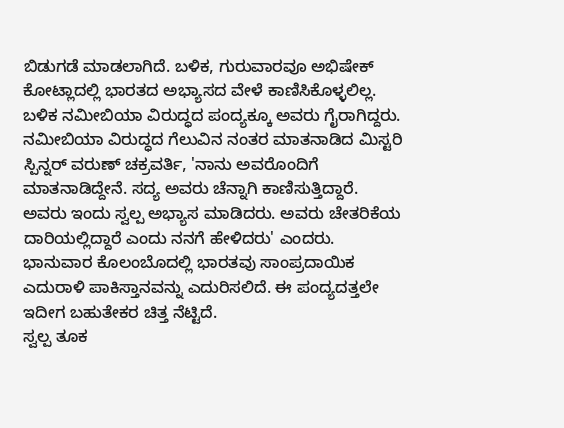ಬಿಡುಗಡೆ ಮಾಡಲಾಗಿದೆ. ಬಳಿಕ, ಗುರುವಾರವೂ ಅಭಿಷೇಕ್ ಕೋಟ್ಲಾದಲ್ಲಿ ಭಾರತದ ಅಭ್ಯಾಸದ ವೇಳೆ ಕಾಣಿಸಿಕೊಳ್ಳಲಿಲ್ಲ. ಬಳಿಕ ನಮೀಬಿಯಾ ವಿರುದ್ಧದ ಪಂದ್ಯಕ್ಕೂ ಅವರು ಗೈರಾಗಿದ್ದರು.
ನಮೀಬಿಯಾ ವಿರುದ್ಧದ ಗೆಲುವಿನ ನಂತರ ಮಾತನಾಡಿದ ಮಿಸ್ಟರಿ ಸ್ಪಿನ್ನರ್ ವರುಣ್ ಚಕ್ರವರ್ತಿ, 'ನಾನು ಅವರೊಂದಿಗೆ ಮಾತನಾಡಿದ್ದೇನೆ. ಸದ್ಯ ಅವರು ಚೆನ್ನಾಗಿ ಕಾಣಿಸುತ್ತಿದ್ದಾರೆ. ಅವರು ಇಂದು ಸ್ವಲ್ಪ ಅಭ್ಯಾಸ ಮಾಡಿದರು. ಅವರು ಚೇತರಿಕೆಯ ದಾರಿಯಲ್ಲಿದ್ದಾರೆ ಎಂದು ನನಗೆ ಹೇಳಿದರು' ಎಂದರು.
ಭಾನುವಾರ ಕೊಲಂಬೊದಲ್ಲಿ ಭಾರತವು ಸಾಂಪ್ರದಾಯಿಕ ಎದುರಾಳಿ ಪಾಕಿಸ್ತಾನವನ್ನು ಎದುರಿಸಲಿದೆ. ಈ ಪಂದ್ಯದತ್ತಲೇ ಇದೀಗ ಬಹುತೇಕರ ಚಿತ್ತ ನೆಟ್ಟಿದೆ.
ಸ್ವಲ್ಪ ತೂಕ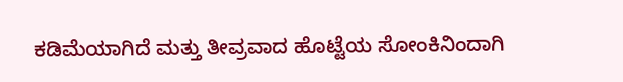ಕಡಿಮೆಯಾಗಿದೆ ಮತ್ತು ತೀವ್ರವಾದ ಹೊಟ್ಟೆಯ ಸೋಂಕಿನಿಂದಾಗಿ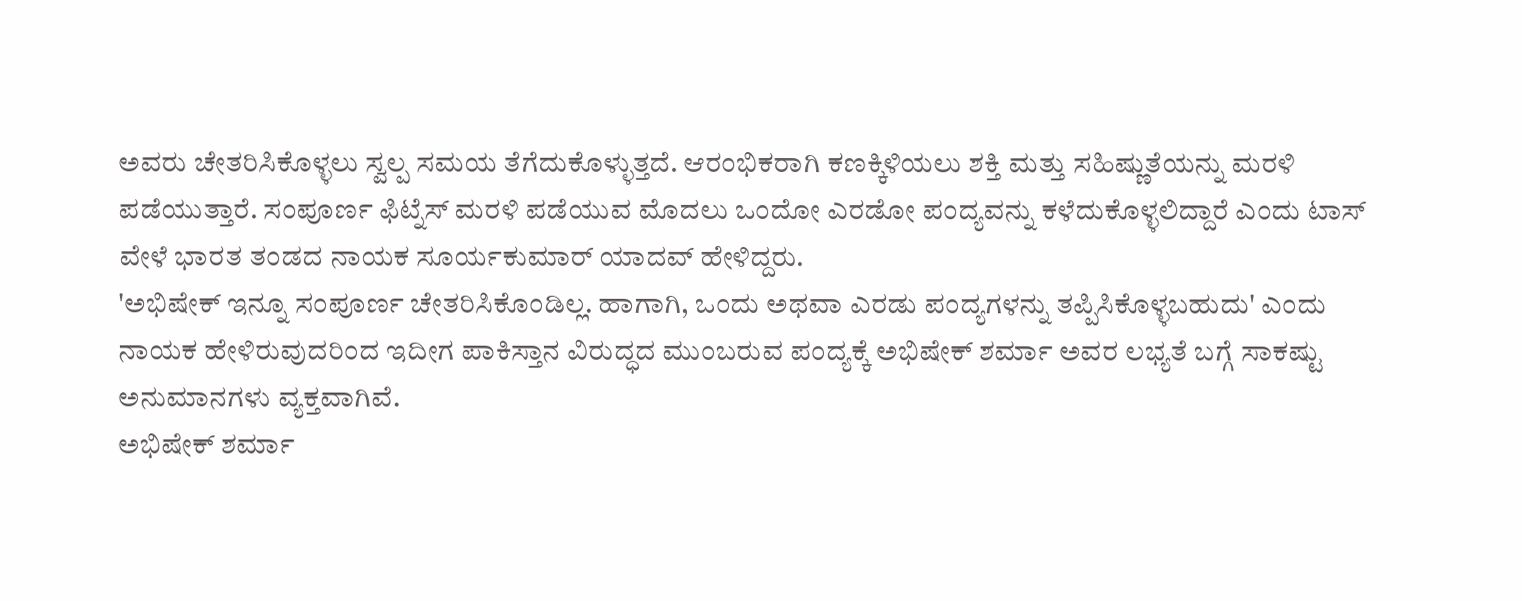ಅವರು ಚೇತರಿಸಿಕೊಳ್ಳಲು ಸ್ವಲ್ಪ ಸಮಯ ತೆಗೆದುಕೊಳ್ಳುತ್ತದೆ. ಆರಂಭಿಕರಾಗಿ ಕಣಕ್ಕಿಳಿಯಲು ಶಕ್ತಿ ಮತ್ತು ಸಹಿಷ್ಣುತೆಯನ್ನು ಮರಳಿ ಪಡೆಯುತ್ತಾರೆ. ಸಂಪೂರ್ಣ ಫಿಟ್ನೆಸ್ ಮರಳಿ ಪಡೆಯುವ ಮೊದಲು ಒಂದೋ ಎರಡೋ ಪಂದ್ಯವನ್ನು ಕಳೆದುಕೊಳ್ಳಲಿದ್ದಾರೆ ಎಂದು ಟಾಸ್ ವೇಳೆ ಭಾರತ ತಂಡದ ನಾಯಕ ಸೂರ್ಯಕುಮಾರ್ ಯಾದವ್ ಹೇಳಿದ್ದರು.
'ಅಭಿಷೇಕ್ ಇನ್ನೂ ಸಂಪೂರ್ಣ ಚೇತರಿಸಿಕೊಂಡಿಲ್ಲ. ಹಾಗಾಗಿ, ಒಂದು ಅಥವಾ ಎರಡು ಪಂದ್ಯಗಳನ್ನು ತಪ್ಪಿಸಿಕೊಳ್ಳಬಹುದು' ಎಂದು ನಾಯಕ ಹೇಳಿರುವುದರಿಂದ ಇದೀಗ ಪಾಕಿಸ್ತಾನ ವಿರುದ್ಧದ ಮುಂಬರುವ ಪಂದ್ಯಕ್ಕೆ ಅಭಿಷೇಕ್ ಶರ್ಮಾ ಅವರ ಲಭ್ಯತೆ ಬಗ್ಗೆ ಸಾಕಷ್ಟು ಅನುಮಾನಗಳು ವ್ಯಕ್ತವಾಗಿವೆ.
ಅಭಿಷೇಕ್ ಶರ್ಮಾ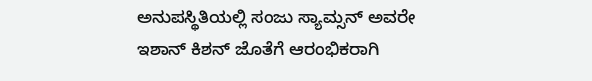ಅನುಪಸ್ಥಿತಿಯಲ್ಲಿ ಸಂಜು ಸ್ಯಾಮ್ಸನ್ ಅವರೇ ಇಶಾನ್ ಕಿಶನ್ ಜೊತೆಗೆ ಆರಂಭಿಕರಾಗಿ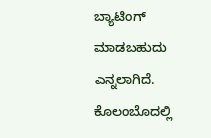ಬ್ಯಾಟಿಂಗ್ ಮಾಡಬಹುದು ಎನ್ನಲಾಗಿದೆ.
ಕೊಲಂಬೊದಲ್ಲಿ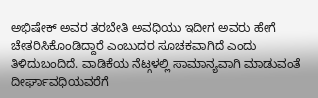ಅಭಿಷೇಕ್ ಅವರ ತರಬೇತಿ ಅವಧಿಯು ಇದೀಗ ಅವರು ಹೇಗೆ ಚೇತರಿಸಿಕೊಂಡಿದ್ದಾರೆ ಎಂಬುದರ ಸೂಚಕವಾಗಿದೆ ಎಂದು ತಿಳಿದುಬಂದಿದೆ. ವಾಡಿಕೆಯ ನೆಟ್ಗಳಲ್ಲಿ ಸಾಮಾನ್ಯವಾಗಿ ಮಾಡುವಂತೆ ದೀರ್ಘಾವಧಿಯವರೆಗೆ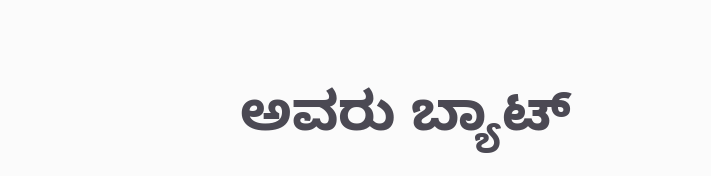ಅವರು ಬ್ಯಾಟ್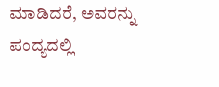ಮಾಡಿದರೆ, ಅವರನ್ನು ಪಂದ್ಯದಲ್ಲಿ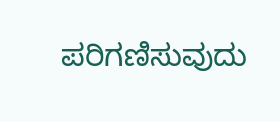ಪರಿಗಣಿಸುವುದು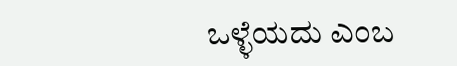ಒಳ್ಳೆಯದು ಎಂಬ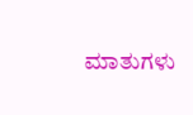ಮಾತುಗಳು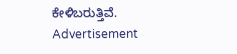ಕೇಳಿಬರುತ್ತಿವೆ.
Advertisement